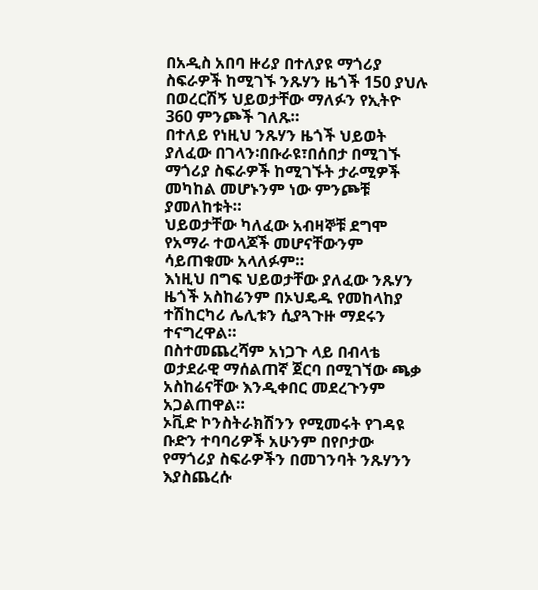በአዲስ አበባ ዙሪያ በተለያዩ ማጎሪያ ስፍራዎች ከሚገኙ ንጹሃን ዜጎች 150 ያህሉ በወረርሽኝ ህይወታቸው ማለፉን የኢትዮ 360 ምንጮች ገለጹ።
በተለይ የነዚህ ንጹሃን ዜጎች ህይወት ያለፈው በገላን፡በቡራዩ፣በሰበታ በሚገኙ ማጎሪያ ስፍራዎች ከሚገኙት ታራሚዎች መካከል መሆኑንም ነው ምንጮቹ ያመለከቱት።
ህይወታቸው ካለፈው አብዛኞቹ ደግሞ የአማራ ተወላጆች መሆናቸውንም ሳይጠቁሙ አላለፉም።
እነዚህ በግፍ ህይወታቸው ያለፈው ንጹሃን ዜጎች አስከሬንም በኦህዴዱ የመከላከያ ተሽከርካሪ ሌሊቱን ሲያጓጉዙ ማደሩን ተናግረዋል።
በስተመጨረሻም አነጋጉ ላይ በብላቴ ወታደራዊ ማሰልጠኛ ጀርባ በሚገኘው ጫቃ አስከሬናቸው እንዲቀበር መደረጉንም አጋልጠዋል።
ኦቪድ ኮንስትራክሽንን የሚመሩት የገዳዩ ቡድን ተባባሪዎች አሁንም በየቦታው የማጎሪያ ስፍራዎችን በመገንባት ንጹሃንን እያስጨረሱ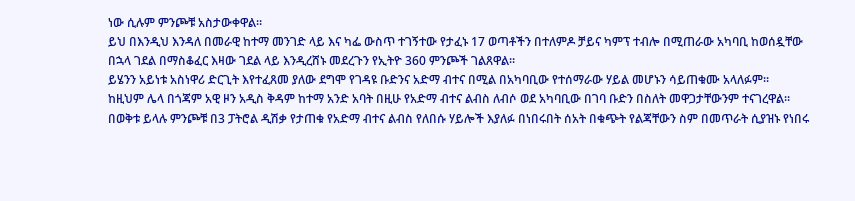ነው ሲሉም ምንጮቹ አስታውቀዋል።
ይህ በእንዲህ እንዳለ በመራዊ ከተማ መንገድ ላይ እና ካፌ ውስጥ ተገኝተው የታፈኑ 17 ወጣቶችን በተለምዶ ቻይና ካምፕ ተብሎ በሚጠራው አካባቢ ከወሰዷቸው በኋላ ገደል በማስቆፈር እዛው ገደል ላይ እንዲረሸኑ መደረጉን የኢትዮ 360 ምንጮች ገልጸዋል።
ይሄንን አይነቱ አስነዋሪ ድርጊት እየተፈጸመ ያለው ደግሞ የገዳዩ ቡድንና አድማ ብተና በሚል በአካባቢው የተሰማራው ሃይል መሆኑን ሳይጠቁሙ አላለፉም።
ከዚህም ሌላ በጎጃም አዊ ዞን አዲስ ቅዳም ከተማ አንድ አባት በዚሁ የአድማ ብተና ልብስ ለብሶ ወደ አካባቢው በገባ ቡድን በስለት መዋጋታቸውንም ተናገረዋል።
በወቅቱ ይላሉ ምንጮቹ በ3 ፓትሮል ዲሽቃ የታጠቁ የአድማ ብተና ልብስ የለበሱ ሃይሎች እያለፉ በነበሩበት ሰአት በቁጭት የልጃቸውን ስም በመጥራት ሲያዝኑ የነበሩ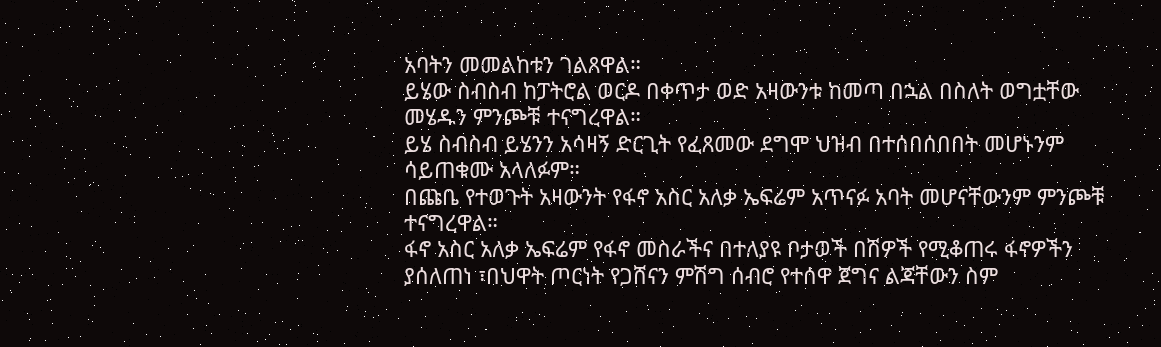አባትን መመልከቱን ገልጸዋል።
ይሄው ስብስብ ከፓትሮል ወርዶ በቀጥታ ወድ አዛውንቱ ከመጣ በኋል በስለት ወግቷቸው መሄዱን ምንጮቹ ተናግረዋል።
ይሄ ስብስብ ይሄንን አሳዛኝ ድርጊት የፈጸመው ደግሞ ህዝብ በተሰበሰበበት መሆኑንም ሳይጠቁሙ አላለፉም።
በጩቤ የተወጉት አዛውንት የፋኖ አስር አለቃ ኤፍሬም አጥናፉ አባት መሆናቸውንም ምንጮቹ ተናግረዋል።
ፋኖ አስር አለቃ ኤፍሬም የፋኖ መስራችና በተለያዩ ቦታወች በሽዎች የሚቆጠሩ ፋኖዎችን ያሰለጠነ ፣በህዋት ጦርነት የጋሸናን ምሽግ ሰብሮ የተሰዋ ጀግና ልጃቸውን ስም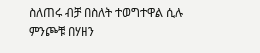ስለጠሩ ብቻ በስለት ተወግተዋል ሲሉ ምንጮቹ በሃዘን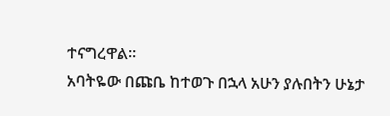ተናግረዋል።
አባትዬው በጩቤ ከተወጉ በኋላ አሁን ያሉበትን ሁኔታ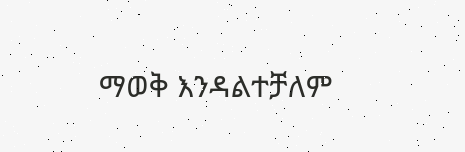ማወቅ እንዳልተቻለም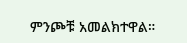ምንጮቹ አመልክተዋል።